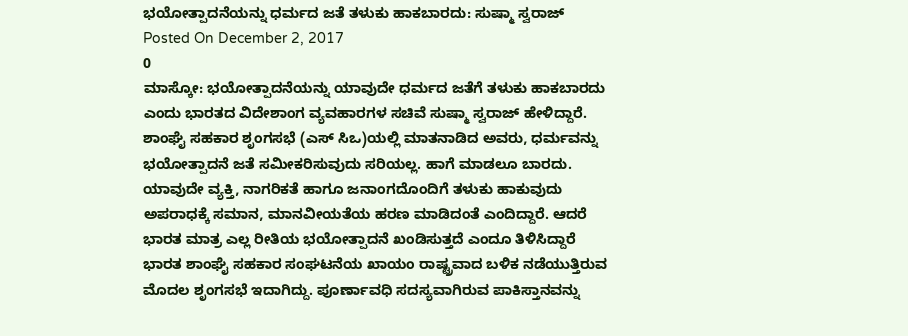ಭಯೋತ್ಪಾದನೆಯನ್ನು ಧರ್ಮದ ಜತೆ ತಳುಕು ಹಾಕಬಾರದು: ಸುಷ್ಮಾ ಸ್ವರಾಜ್
Posted On December 2, 2017
0
ಮಾಸ್ಕೋ: ಭಯೋತ್ಪಾದನೆಯನ್ನು ಯಾವುದೇ ಧರ್ಮದ ಜತೆಗೆ ತಳುಕು ಹಾಕಬಾರದು ಎಂದು ಭಾರತದ ವಿದೇಶಾಂಗ ವ್ಯವಹಾರಗಳ ಸಚಿವೆ ಸುಷ್ಮಾ ಸ್ವರಾಜ್ ಹೇಳಿದ್ದಾರೆ.
ಶಾಂಘೈ ಸಹಕಾರ ಶೃಂಗಸಭೆ (ಎಸ್ ಸಿಒ)ಯಲ್ಲಿ ಮಾತನಾಡಿದ ಅವರು, ಧರ್ಮವನ್ನು ಭಯೋತ್ಪಾದನೆ ಜತೆ ಸಮೀಕರಿಸುವುದು ಸರಿಯಲ್ಲ. ಹಾಗೆ ಮಾಡಲೂ ಬಾರದು. ಯಾವುದೇ ವ್ಯಕ್ತಿ, ನಾಗರಿಕತೆ ಹಾಗೂ ಜನಾಂಗದೊಂದಿಗೆ ತಳುಕು ಹಾಕುವುದು ಅಪರಾಧಕ್ಕೆ ಸಮಾನ, ಮಾನವೀಯತೆಯ ಹರಣ ಮಾಡಿದಂತೆ ಎಂದಿದ್ದಾರೆ. ಆದರೆ ಭಾರತ ಮಾತ್ರ ಎಲ್ಲ ರೀತಿಯ ಭಯೋತ್ಪಾದನೆ ಖಂಡಿಸುತ್ತದೆ ಎಂದೂ ತಿಳಿಸಿದ್ದಾರೆ
ಭಾರತ ಶಾಂಘೈ ಸಹಕಾರ ಸಂಘಟನೆಯ ಖಾಯಂ ರಾಷ್ಟ್ರವಾದ ಬಳಿಕ ನಡೆಯುತ್ತಿರುವ ಮೊದಲ ಶೃಂಗಸಭೆ ಇದಾಗಿದ್ದು. ಪೂರ್ಣಾವಧಿ ಸದಸ್ಯವಾಗಿರುವ ಪಾಕಿಸ್ತಾನವನ್ನು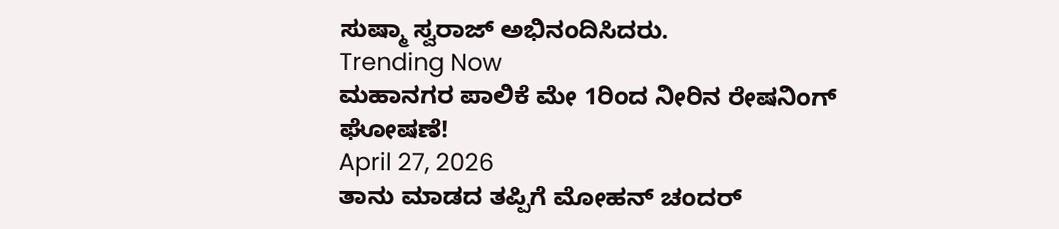ಸುಷ್ಮಾ ಸ್ವರಾಜ್ ಅಭಿನಂದಿಸಿದರು.
Trending Now
ಮಹಾನಗರ ಪಾಲಿಕೆ ಮೇ 1ರಿಂದ ನೀರಿನ ರೇಷನಿಂಗ್ ಘೋಷಣೆ!
April 27, 2026
ತಾನು ಮಾಡದ ತಪ್ಪಿಗೆ ಮೋಹನ್ ಚಂದರ್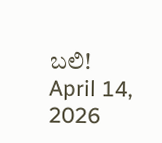ಬಲಿ!
April 14, 2026